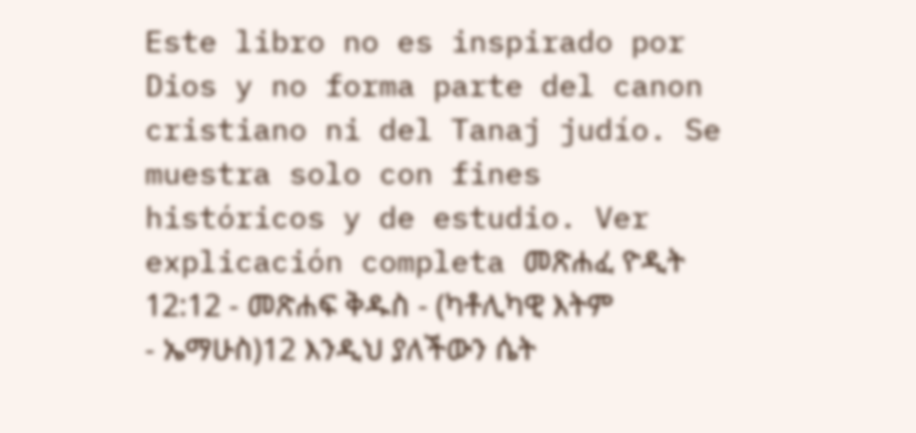Este libro no es inspirado por Dios y no forma parte del canon cristiano ni del Tanaj judío. Se muestra solo con fines históricos y de estudio. Ver explicación completa መጽሐፈ ዮዲት 12:12 - መጽሐፍ ቅዱስ - (ካቶሊካዊ እትም - ኤማሁስ)12 እንዲህ ያለችውን ሴት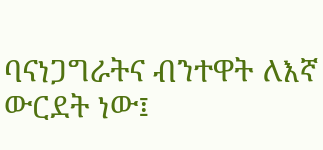ባናነጋግራትና ብንተዋት ለእኛ ውርደት ነው፤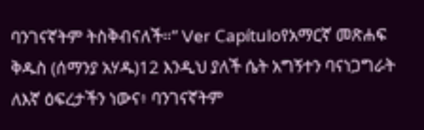ባንገናኛትም ትስቅብናለች።” Ver Capítuloየአማርኛ መጽሐፍ ቅዱስ (ሰማንያ አሃዱ)12 እንዲህ ያለች ሴት አግኝተን ባናነጋግራት ለእኛ ዕፍረታችን ነውና፥ ባንገናኛትም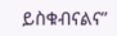ይስቁብናልና”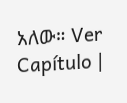አለው። Ver Capítulo |